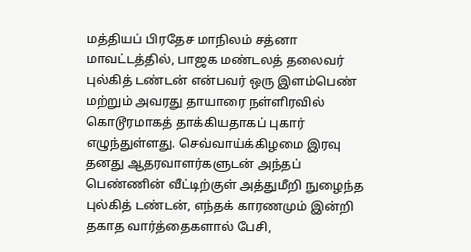மத்தியப் பிரதேச மாநிலம் சத்னா மாவட்டத்தில், பாஜக மண்டலத் தலைவர் புல்கித் டண்டன் என்பவர் ஒரு இளம்பெண் மற்றும் அவரது தாயாரை நள்ளிரவில் கொடூரமாகத் தாக்கியதாகப் புகார் எழுந்துள்ளது. செவ்வாய்க்கிழமை இரவு தனது ஆதரவாளர்களுடன் அந்தப் பெண்ணின் வீட்டிற்குள் அத்துமீறி நுழைந்த புல்கித் டண்டன், எந்தக் காரணமும் இன்றி தகாத வார்த்தைகளால் பேசி,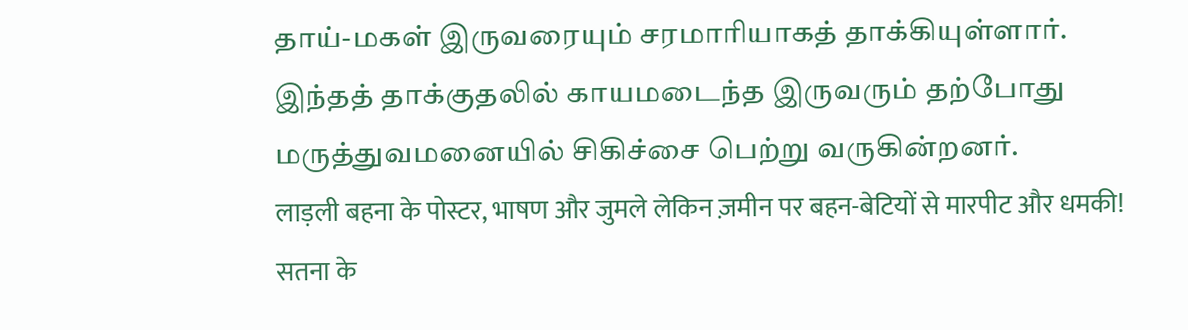தாய்-மகள் இருவரையும் சரமாரியாகத் தாக்கியுள்ளார். இந்தத் தாக்குதலில் காயமடைந்த இருவரும் தற்போது மருத்துவமனையில் சிகிச்சை பெற்று வருகின்றனர்.
लाड़ली बहना के पोस्टर, भाषण और जुमले लेकिन ज़मीन पर बहन-बेटियों से मारपीट और धमकी!
सतना के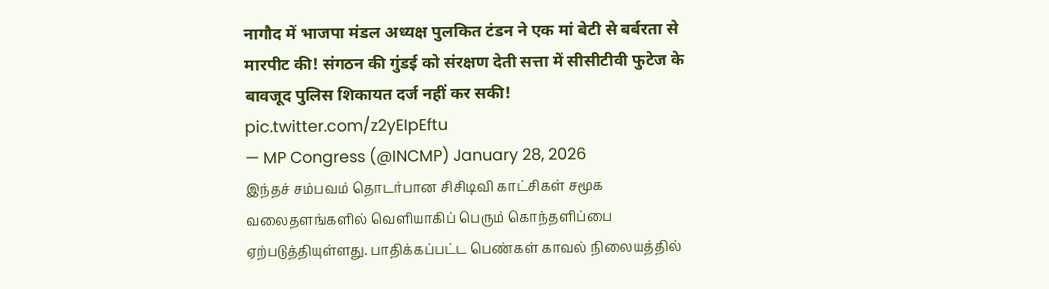नागौद में भाजपा मंडल अध्यक्ष पुलकित टंडन ने एक मां बेटी से बर्बरता से मारपीट की! संगठन की गुंडई को संरक्षण देती सत्ता में सीसीटीवी फुटेज के बावजूद पुलिस शिकायत दर्ज नहीं कर सकी! pic.twitter.com/z2yEIpEftu
— MP Congress (@INCMP) January 28, 2026
இந்தச் சம்பவம் தொடர்பான சிசிடிவி காட்சிகள் சமூக வலைதளங்களில் வெளியாகிப் பெரும் கொந்தளிப்பை ஏற்படுத்தியுள்ளது. பாதிக்கப்பட்ட பெண்கள் காவல் நிலையத்தில்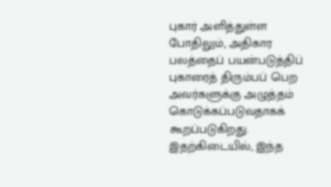புகார் அளித்துள்ள போதிலும், அதிகார பலத்தைப் பயன்படுத்திப் புகாரைத் திரும்பப் பெற அவர்களுக்கு அழுத்தம் கொடுக்கப்படுவதாகக் கூறப்படுகிறது. இதற்கிடையில், இந்த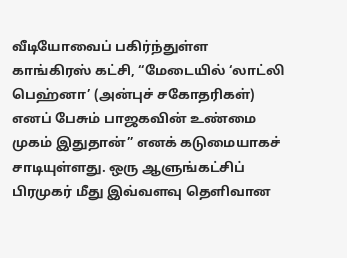வீடியோவைப் பகிர்ந்துள்ள காங்கிரஸ் கட்சி, “மேடையில் ‘லாட்லி பெஹ்னா’ (அன்புச் சகோதரிகள்) எனப் பேசும் பாஜகவின் உண்மை முகம் இதுதான்” எனக் கடுமையாகச் சாடியுள்ளது. ஒரு ஆளுங்கட்சிப் பிரமுகர் மீது இவ்வளவு தெளிவான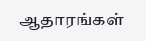ஆதாரங்கள்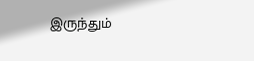இருந்தும்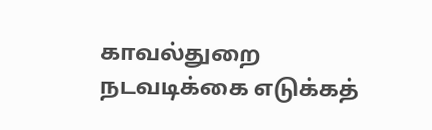காவல்துறை நடவடிக்கை எடுக்கத்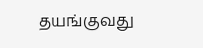தயங்குவது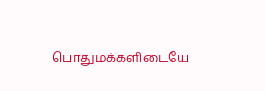பொதுமக்களிடையே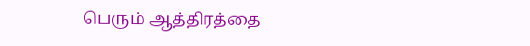பெரும் ஆத்திரத்தை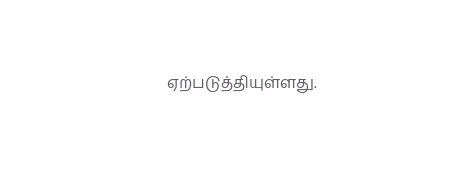ஏற்படுத்தியுள்ளது.